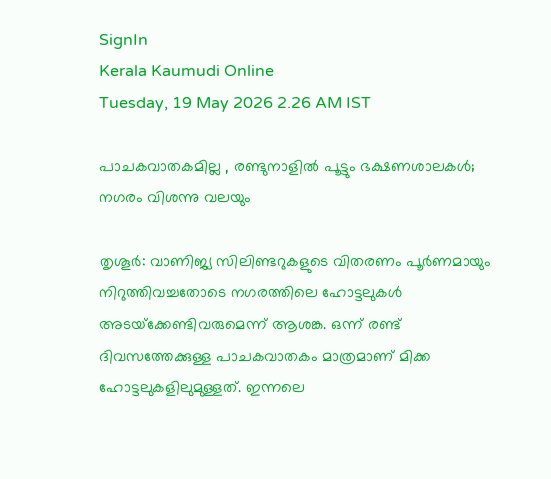SignIn
Kerala Kaumudi Online
Tuesday, 19 May 2026 2.26 AM IST

പാചകവാതകമില്ല , രണ്ടുനാളിൽ പൂട്ടും ഭക്ഷണശാലകൾ; നഗരം വിശന്നു വലയും

തൃശൂർ: വാണിജ്യ സിലിണ്ടറുകളുടെ വിതരണം പൂർണമായും നിറുത്തിവച്ചതോടെ നഗരത്തിലെ ഹോട്ടലുകൾ അടയ്‌ക്കേണ്ടിവരുമെന്ന് ആശങ്ക. ഒന്ന് രണ്ട് ദിവസത്തേക്കുള്ള പാചകവാതകം മാത്രമാണ് മിക്ക ഹോട്ടലുകളിലുമുള്ളത്. ഇന്നലെ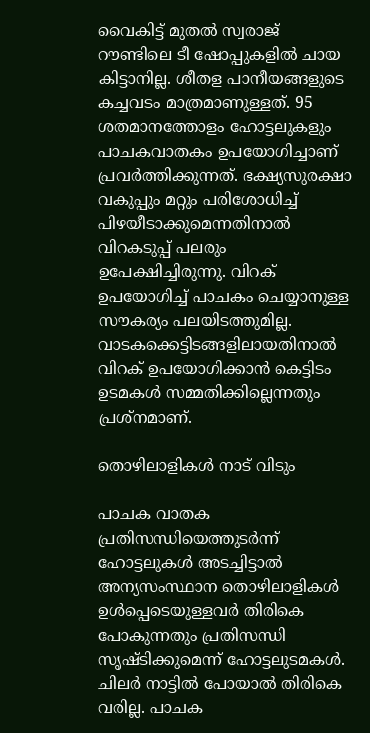വൈകിട്ട് മുതൽ സ്വരാജ് റൗണ്ടിലെ ടീ ഷോപ്പുകളിൽ ചായ കിട്ടാനില്ല. ശീതള പാനീയങ്ങളുടെ കച്ചവടം മാത്രമാണുള്ളത്. 95 ശതമാനത്തോളം ഹോട്ടലുകളും പാചകവാതകം ഉപയോഗിച്ചാണ് പ്രവർത്തിക്കുന്നത്. ഭക്ഷ്യസുരക്ഷാ വകുപ്പും മറ്റും പരിശോധിച്ച് പിഴയീടാക്കുമെന്നതിനാൽ വിറകടുപ്പ് പലരും ഉപേക്ഷിച്ചിരുന്നു. വിറക് ഉപയോഗിച്ച് പാചകം ചെയ്യാനുള്ള സൗകര്യം പലയിടത്തുമില്ല. വാടകക്കെട്ടിടങ്ങളിലായതിനാൽ വിറക് ഉപയോഗിക്കാൻ കെട്ടിടം ഉടമകൾ സമ്മതിക്കില്ലെന്നതും പ്രശ്‌നമാണ്.

തൊഴിലാളികൾ നാട് വിടും

പാചക വാതക പ്രതിസന്ധിയെത്തുടർന്ന് ഹോട്ടലുകൾ അടച്ചിട്ടാൽ അന്യസംസ്ഥാന തൊഴിലാളികൾ ഉൾപ്പെടെയുള്ളവർ തിരികെ പോകുന്നതും പ്രതിസന്ധി സൃഷ്ടിക്കുമെന്ന് ഹോട്ടലുടമകൾ. ചിലർ നാട്ടിൽ പോയാൽ തിരികെ വരില്ല. പാചക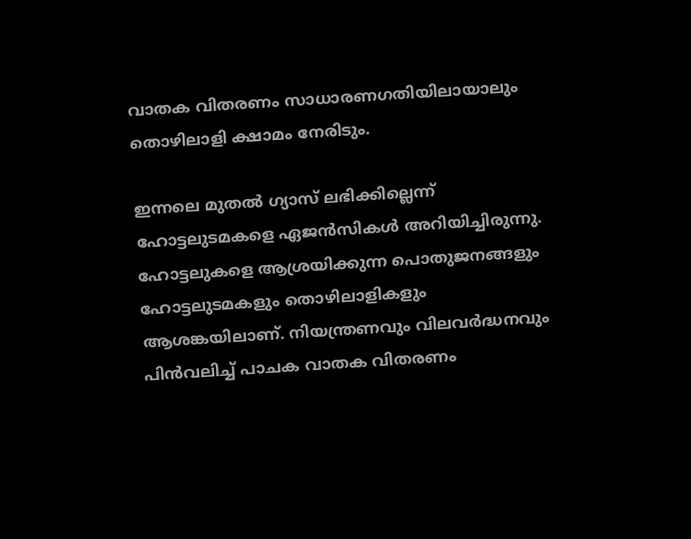വാതക വിതരണം സാധാരണഗതിയിലായാലും തൊഴിലാളി ക്ഷാമം നേരിടും.

ഇന്നലെ മുതൽ ഗ്യാസ് ലഭിക്കില്ലെന്ന് ഹോട്ടലുടമകളെ ഏജൻസികൾ അറിയിച്ചിരുന്നു. ഹോട്ടലുകളെ ആശ്രയിക്കുന്ന പൊതുജനങ്ങളും ഹോട്ടലുടമകളും തൊഴിലാളികളും ആശങ്കയിലാണ്. നിയന്ത്രണവും വിലവർദ്ധനവും പിൻവലിച്ച് പാചക വാതക വിതരണം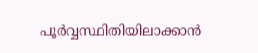പൂർവ്വസ്ഥിതിയിലാക്കാൻ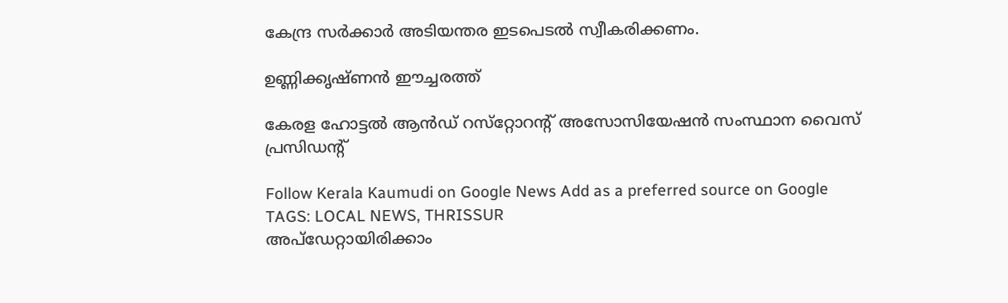കേന്ദ്ര സർക്കാർ അടിയന്തര ഇടപെടൽ സ്വീകരിക്കണം.

ഉണ്ണിക്കൃഷ്ണൻ ഈച്ചരത്ത്

കേരള ഹോട്ടൽ ആൻഡ് റസ്‌റ്റോറന്റ് അസോസിയേഷൻ സംസ്ഥാന വൈസ് പ്രസിഡന്റ്

Follow Kerala Kaumudi on Google News Add as a preferred source on Google
TAGS: LOCAL NEWS, THRISSUR
അപ്ഡേറ്റായിരിക്കാം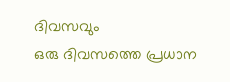ദിവസവും
ഒരു ദിവസത്തെ പ്രധാന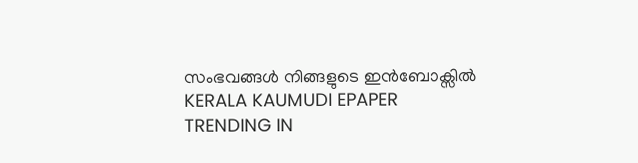സംഭവങ്ങൾ നിങ്ങളുടെ ഇൻബോക്സിൽ
KERALA KAUMUDI EPAPER
TRENDING IN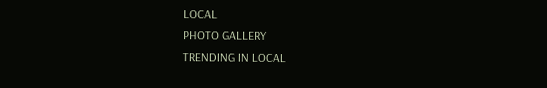LOCAL
PHOTO GALLERY
TRENDING IN LOCAL